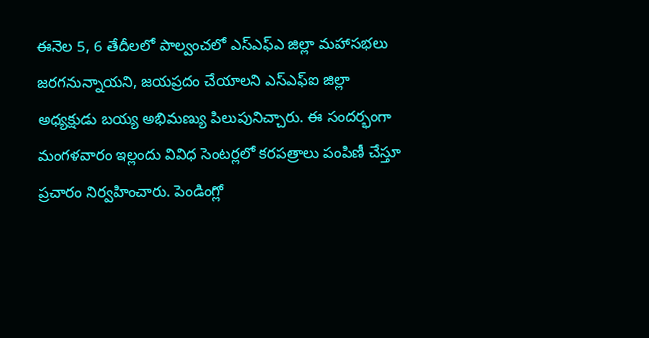ఈనెల 5, 6 తేదీలలో పాల్వంచలో ఎస్ఎఫ్ఎ జిల్లా మహాసభలు జరగనున్నాయని, జయప్రదం చేయాలని ఎస్ఎఫ్ఐ జిల్లా అధ్యక్షుడు బయ్య అభిమణ్యు పిలుపునిచ్చారు. ఈ సందర్భంగా మంగళవారం ఇల్లందు వివిధ సెంటర్లలో కరపత్రాలు పంపిణీ చేస్తూ ప్రచారం నిర్వహించారు. పెండింగ్లో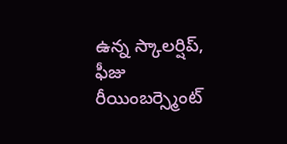ఉన్న స్కాలర్షిప్, ఫీజు రీయింబర్స్మెంట్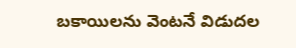బకాయిలను వెంటనే విడుదల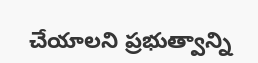చేయాలని ప్రభుత్వాన్ని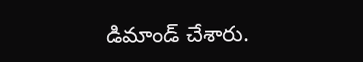డిమాండ్ చేశారు.